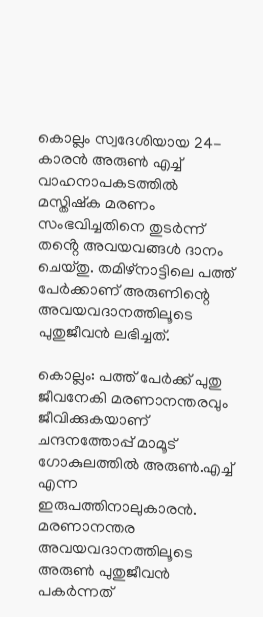കൊല്ലം സ്വദേശിയായ 24-കാരൻ അരുൺ എച്ച് വാഹനാപകടത്തിൽ മസ്തിഷ്ക മരണം സംഭവിച്ചതിനെ തുടർന്ന് തൻ്റെ അവയവങ്ങൾ ദാനം ചെയ്തു. തമിഴ്‌നാട്ടിലെ പത്ത് പേർക്കാണ് അരുണിന്റെ അവയവദാനത്തിലൂടെ പുതുജീവൻ ലഭിച്ചത്.

കൊല്ലം: പത്ത് പേർക്ക് പുതു ജീവനേകി മരണാനന്തരവും ജീവിക്കുകയാണ് ചന്ദനത്തോപ്പ് മാമൂട് ഗോകുലത്തിൽ അരുൺ.എച്ച് എന്ന ഇരുപത്തിനാലുകാരൻ. മരണാനന്തര അവയവദാനത്തിലൂടെ അരുൺ പുതുജീവൻ പകർന്നത്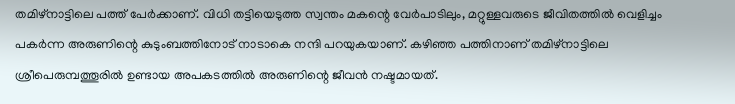തമിഴ്‌നാട്ടിലെ പത്ത് പേർക്കാണ്. വിധി തട്ടിയെടുത്ത സ്വന്തം മകന്റെ വേർപാടിലും, മറ്റുള്ളവരുടെ ജീവിതത്തിൽ വെളിച്ചം പകർന്ന അരുണിന്റെ കുടുംബത്തിനോട് നാടാകെ നന്ദി പറയുകയാണ്. കഴിഞ്ഞ പത്തിനാണ് തമിഴ്‌നാട്ടിലെ ശ്രീപെരുമ്പത്തൂരിൽ ഉണ്ടായ അപകടത്തിൽ അരുണിന്റെ ജീവൻ നഷ്ടമായത്.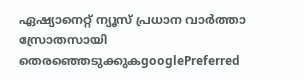ഏഷ്യാനെറ്റ് ന്യൂസ് പ്രധാന വാർത്താ സ്രോതസായി തെരഞ്ഞെടുക്കുകgooglePreferred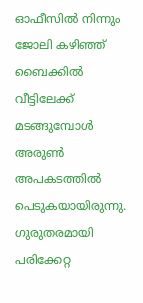ഓഫീസിൽ നിന്നും ജോലി കഴിഞ്ഞ് ബൈക്കിൽ വീട്ടിലേക്ക് മടങ്ങുമ്പോൾ അരുൺ അപകടത്തിൽ പെടുകയായിരുന്നു. ഗുരുതരമായി പരിക്കേറ്റ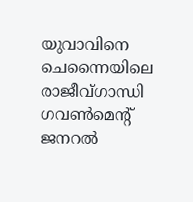യുവാവിനെ ചെന്നൈയിലെ രാജീവ്ഗാന്ധി ഗവൺമെൻ്റ് ജനറൽ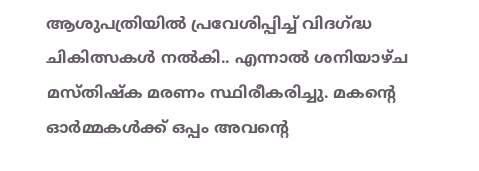ആശുപത്രിയിൽ പ്രവേശിപ്പിച്ച് വിദഗ്ദ്ധ ചികിത്സകൾ നൽകി.. എന്നാൽ ശനിയാഴ്ച മസ്തിഷ്ക മരണം സ്ഥിരീകരിച്ചു. മകന്റെ ഓർമ്മകൾക്ക് ഒപ്പം അവന്റെ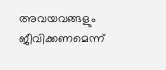അവയവങ്ങളും ജീവിക്കണമെന്ന്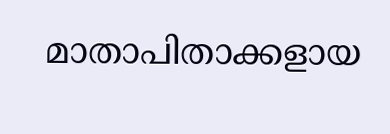മാതാപിതാക്കളായ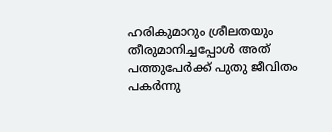ഹരികുമാറും ശ്രീലതയും തീരുമാനിച്ചപ്പോൾ അത് പത്തുപേർക്ക് പുതു ജീവിതം പകർന്നു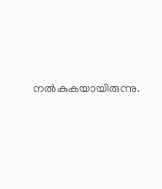നൽകുകയായിരുന്നു.